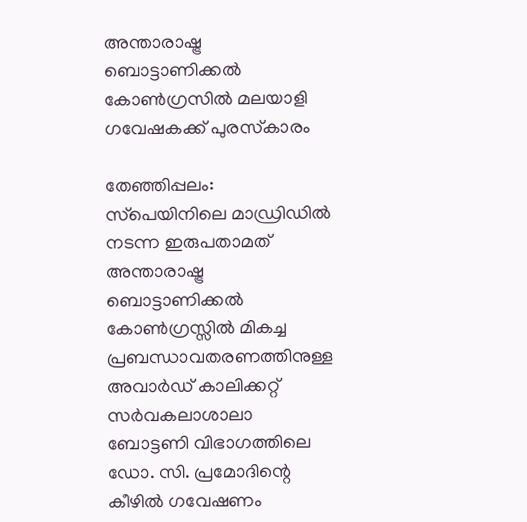അന്താരാഷ്ട്ര ബൊട്ടാണിക്കല്‍ കോണ്‍ഗ്രസില്‍ മലയാളി ഗവേഷകക്ക് പുരസ്‌കാരം

തേഞ്ഞിപ്പലം: സ്‌പെയിനിലെ മാഡ്രിഡില്‍ നടന്ന ഇരുപതാമത് അന്താരാഷ്ട്ര ബൊട്ടാണിക്കല്‍ കോണ്‍ഗ്രസ്സില്‍ മികച്ച പ്രബന്ധാവതരണത്തിനുള്ള അവാര്‍ഡ് കാലിക്കറ്റ് സര്‍വകലാശാലാ ബോട്ടണി വിഭാഗത്തിലെ ഡോ. സി. പ്രമോദിന്റെ കീഴില്‍ ഗവേഷണം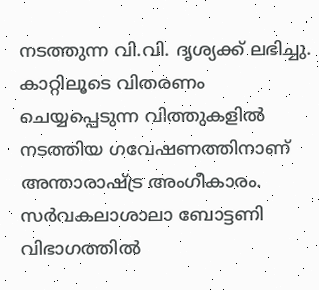നടത്തുന്ന വി.വി. ദൃശ്യക്ക് ലഭിച്ചു. കാറ്റിലൂടെ വിതരണം ചെയ്യപ്പെടുന്ന വിത്തുകളില്‍ നടത്തിയ ഗവേഷണത്തിനാണ് അന്താരാഷ്ട്ര അംഗീകാരം. സര്‍വകലാശാലാ ബോട്ടണി വിഭാഗത്തില്‍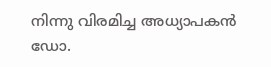നിന്നു വിരമിച്ച അധ്യാപകന്‍ ഡോ.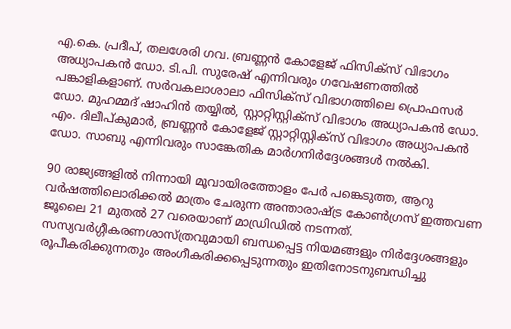എ.കെ. പ്രദീപ്, തലശേരി ഗവ. ബ്രണ്ണന്‍ കോളേജ് ഫിസിക്‌സ് വിഭാഗം അധ്യാപകന്‍ ഡോ. ടി.പി. സുരേഷ് എന്നിവരും ഗവേഷണത്തില്‍ പങ്കാളികളാണ്. സര്‍വകലാശാലാ ഫിസിക്‌സ് വിഭാഗത്തിലെ പ്രൊഫസര്‍ ഡോ. മുഹമ്മദ് ഷാഹിന്‍ തയ്യില്‍, സ്റ്റാറ്റിസ്റ്റിക്‌സ് വിഭാഗം അധ്യാപകന്‍ ഡോ. എം. ദിലീപ്കുമാര്‍, ബ്രണ്ണന്‍ കോളേജ് സ്റ്റാറ്റിസ്റ്റിക്‌സ് വിഭാഗം അധ്യാപകന്‍ ഡോ. സാബു എന്നിവരും സാങ്കേതിക മാര്‍ഗനിര്‍ദ്ദേശങ്ങള്‍ നല്‍കി.

90 രാജ്യങ്ങളില്‍ നിന്നായി മൂവായിരത്തോളം പേര്‍ പങ്കെടുത്ത, ആറു വര്‍ഷത്തിലൊരിക്കല്‍ മാത്രം ചേരുന്ന അന്താരാഷ്ട്ര കോണ്‍ഗ്രസ് ഇത്തവണ ജൂലൈ 21 മുതല്‍ 27 വരെയാണ് മാഡ്രിഡില്‍ നടന്നത്. സസ്യവര്‍ഗ്ഗീകരണശാസ്ത്രവുമായി ബന്ധപ്പെട്ട നിയമങ്ങളും നിര്‍ദ്ദേശങ്ങളും രൂപീകരിക്കുന്നതും അംഗീകരിക്കപ്പെടുന്നതും ഇതിനോടനുബന്ധിച്ചു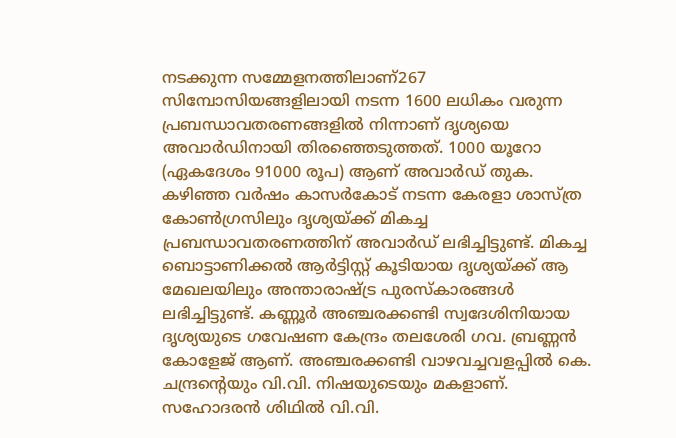നടക്കുന്ന സമ്മേളനത്തിലാണ്267 സിമ്പോസിയങ്ങളിലായി നടന്ന 1600 ലധികം വരുന്ന പ്രബന്ധാവതരണങ്ങളില്‍ നിന്നാണ് ദൃശ്യയെ അവാര്‍ഡിനായി തിരഞ്ഞെടുത്തത്. 1000 യൂറോ (ഏകദേശം 91000 രൂപ) ആണ് അവാര്‍ഡ് തുക. കഴിഞ്ഞ വര്‍ഷം കാസര്‍കോട് നടന്ന കേരളാ ശാസ്ത്ര കോണ്‍ഗ്രസിലും ദൃശ്യയ്ക്ക് മികച്ച പ്രബന്ധാവതരണത്തിന് അവാര്‍ഡ് ലഭിച്ചിട്ടുണ്ട്. മികച്ച ബൊട്ടാണിക്കല്‍ ആര്‍ട്ടിസ്റ്റ് കൂടിയായ ദൃശ്യയ്ക്ക് ആ മേഖലയിലും അന്താരാഷ്ട്ര പുരസ്‌കാരങ്ങള്‍ ലഭിച്ചിട്ടുണ്ട്. കണ്ണൂര്‍ അഞ്ചരക്കണ്ടി സ്വദേശിനിയായ ദൃശ്യയുടെ ഗവേഷണ കേന്ദ്രം തലശേരി ഗവ. ബ്രണ്ണന്‍ കോളേജ് ആണ്. അഞ്ചരക്കണ്ടി വാഴവച്ചവളപ്പില്‍ കെ. ചന്ദ്രന്റെയും വി.വി. നിഷയുടെയും മകളാണ്. സഹോദരന്‍ ശിഥില്‍ വി.വി.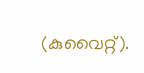(കുവൈറ്റ്).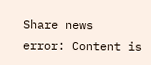Share news
error: Content is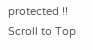protected !!
Scroll to Top